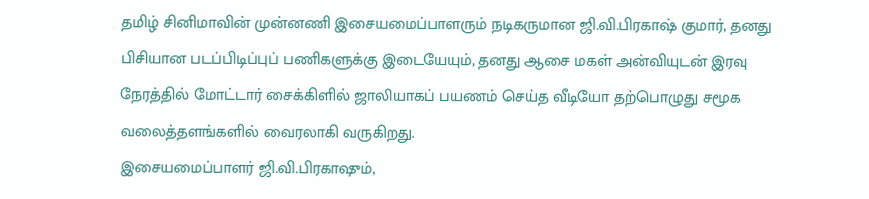தமிழ் சினிமாவின் முன்னணி இசையமைப்பாளரும் நடிகருமான ஜி.வி.பிரகாஷ் குமார், தனது பிசியான படப்பிடிப்புப் பணிகளுக்கு இடையேயும், தனது ஆசை மகள் அன்வியுடன் இரவு நேரத்தில் மோட்டார் சைக்கிளில் ஜாலியாகப் பயணம் செய்த வீடியோ தற்பொழுது சமூக வலைத்தளங்களில் வைரலாகி வருகிறது.
இசையமைப்பாளர் ஜி.வி.பிரகாஷும்,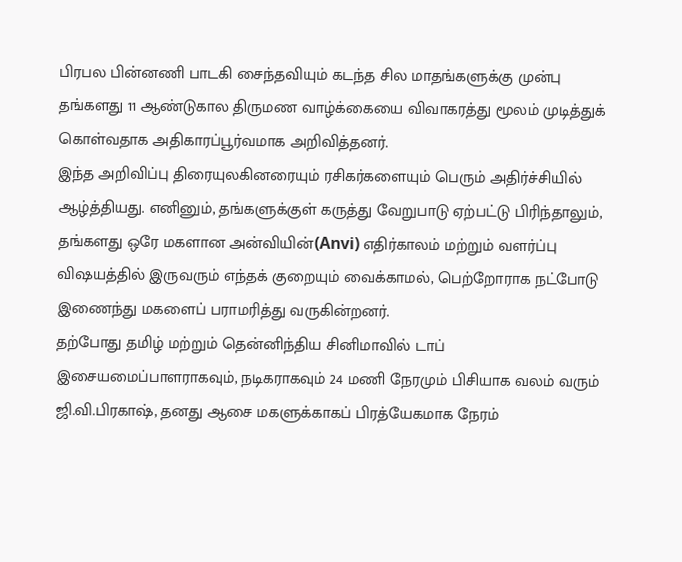பிரபல பின்னணி பாடகி சைந்தவியும் கடந்த சில மாதங்களுக்கு முன்பு தங்களது 11 ஆண்டுகால திருமண வாழ்க்கையை விவாகரத்து மூலம் முடித்துக் கொள்வதாக அதிகாரப்பூர்வமாக அறிவித்தனர்.
இந்த அறிவிப்பு திரையுலகினரையும் ரசிகர்களையும் பெரும் அதிர்ச்சியில் ஆழ்த்தியது. எனினும், தங்களுக்குள் கருத்து வேறுபாடு ஏற்பட்டு பிரிந்தாலும், தங்களது ஒரே மகளான அன்வியின்(Anvi) எதிர்காலம் மற்றும் வளர்ப்பு விஷயத்தில் இருவரும் எந்தக் குறையும் வைக்காமல், பெற்றோராக நட்போடு இணைந்து மகளைப் பராமரித்து வருகின்றனர்.
தற்போது தமிழ் மற்றும் தென்னிந்திய சினிமாவில் டாப் இசையமைப்பாளராகவும், நடிகராகவும் 24 மணி நேரமும் பிசியாக வலம் வரும் ஜி.வி.பிரகாஷ், தனது ஆசை மகளுக்காகப் பிரத்யேகமாக நேரம்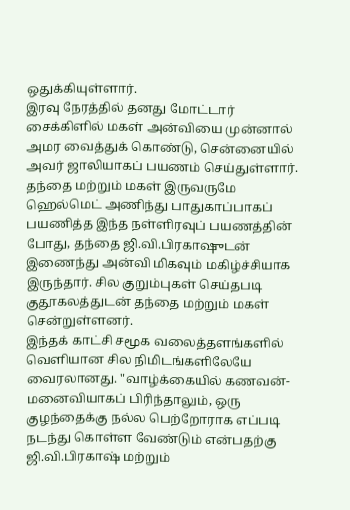ஒதுக்கியுள்ளார்.
இரவு நேரத்தில் தனது மோட்டார் சைக்கிளில் மகள் அன்வியை முன்னால் அமர வைத்துக் கொண்டு, சென்னையில் அவர் ஜாலியாகப் பயணம் செய்துள்ளார்.
தந்தை மற்றும் மகள் இருவருமே ஹெல்மெட் அணிந்து பாதுகாப்பாகப் பயணித்த இந்த நள்ளிரவுப் பயணத்தின் போது, தந்தை ஜி.வி.பிரகாஷுடன் இணைந்து அன்வி மிகவும் மகிழ்ச்சியாக இருந்தார். சில குறும்புகள் செய்தபடி குதூகலத்துடன் தந்தை மற்றும் மகள் சென்றுள்ளனர்.
இந்தக் காட்சி சமூக வலைத்தளங்களில் வெளியான சில நிமிடங்களிலேயே வைரலானது. "வாழ்க்கையில் கணவன்-மனைவியாகப் பிரிந்தாலும், ஒரு குழந்தைக்கு நல்ல பெற்றோராக எப்படி நடந்து கொள்ள வேண்டும் என்பதற்கு ஜி.வி.பிரகாஷ் மற்றும்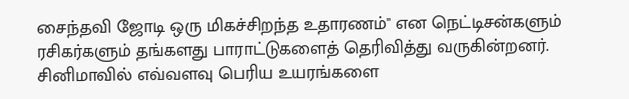சைந்தவி ஜோடி ஒரு மிகச்சிறந்த உதாரணம்" என நெட்டிசன்களும் ரசிகர்களும் தங்களது பாராட்டுகளைத் தெரிவித்து வருகின்றனர்.
சினிமாவில் எவ்வளவு பெரிய உயரங்களை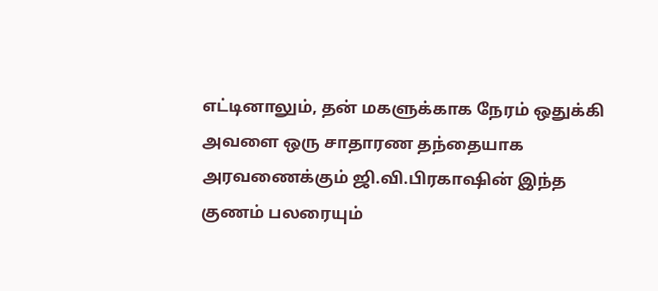எட்டினாலும், தன் மகளுக்காக நேரம் ஒதுக்கி அவளை ஒரு சாதாரண தந்தையாக அரவணைக்கும் ஜி.வி.பிரகாஷின் இந்த குணம் பலரையும்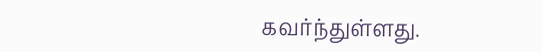கவர்ந்துள்ளது.